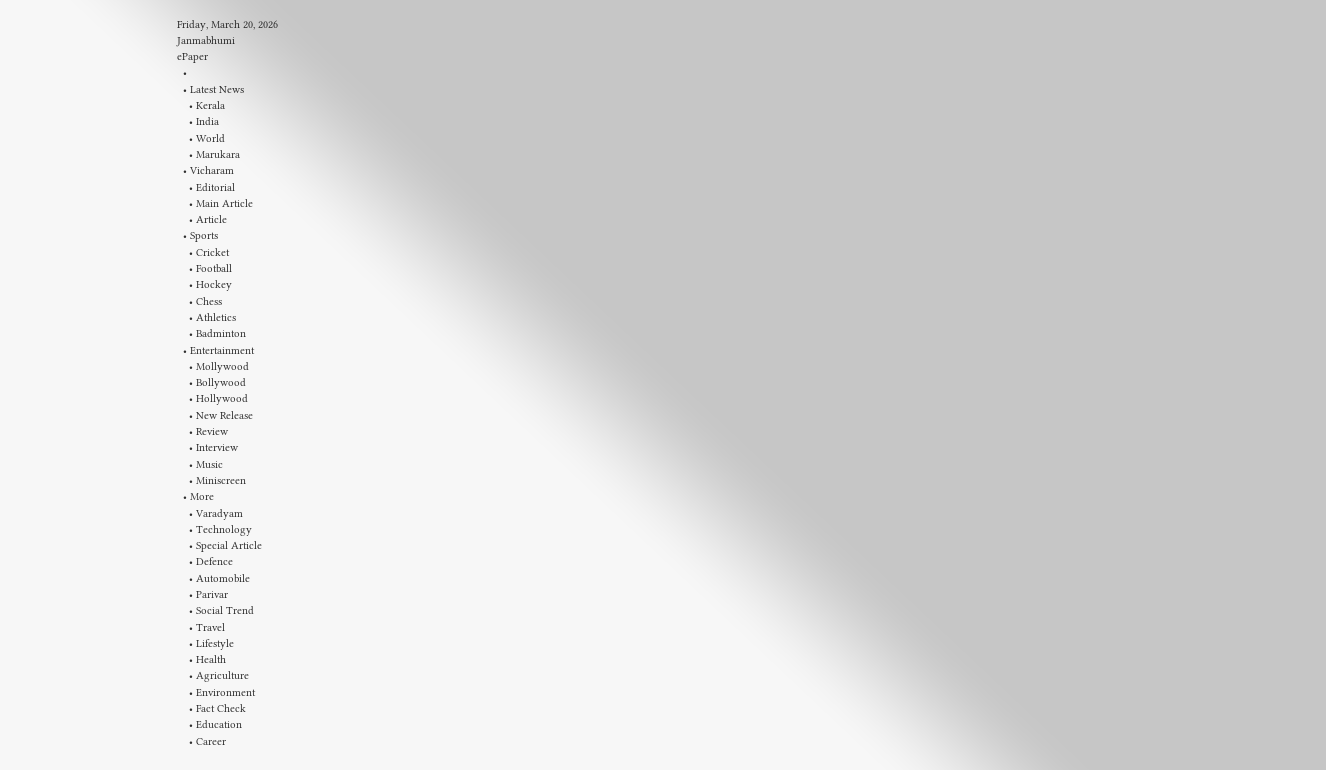Friday, March 20, 2026
Janmabhumi
ePaper
  •
  • Latest News
    • Kerala
    • India
    • World
    • Marukara
  • Vicharam
    • Editorial
    • Main Article
    • Article
  • Sports
    • Cricket
    • Football
    • Hockey
    • Chess
    • Athletics
    • Badminton
  • Entertainment
    • Mollywood
    • Bollywood
    • Hollywood
    • New Release
    • Review
    • Interview
    • Music
    • Miniscreen
  • More
    • Varadyam
    • Technology
    • Special Article
    • Defence
    • Automobile
    • Parivar
    • Social Trend
    • Travel
    • Lifestyle
    • Health
    • Agriculture
    • Environment
    • Fact Check
    • Education
    • Career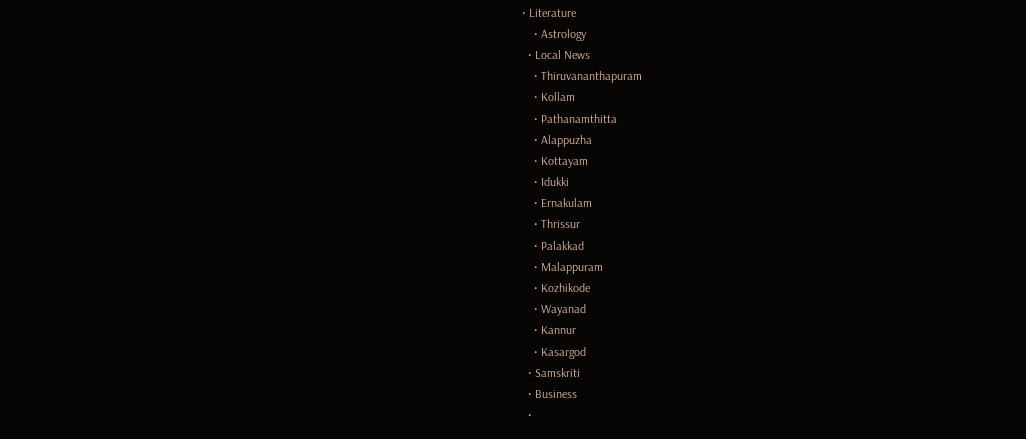• Literature
    • Astrology
  • Local News
    • Thiruvananthapuram
    • Kollam
    • Pathanamthitta
    • Alappuzha
    • Kottayam
    • Idukki
    • Ernakulam
    • Thrissur
    • Palakkad
    • Malappuram
    • Kozhikode
    • Wayanad
    • Kannur
    • Kasargod
  • Samskriti
  • Business
  •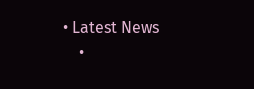• Latest News
    •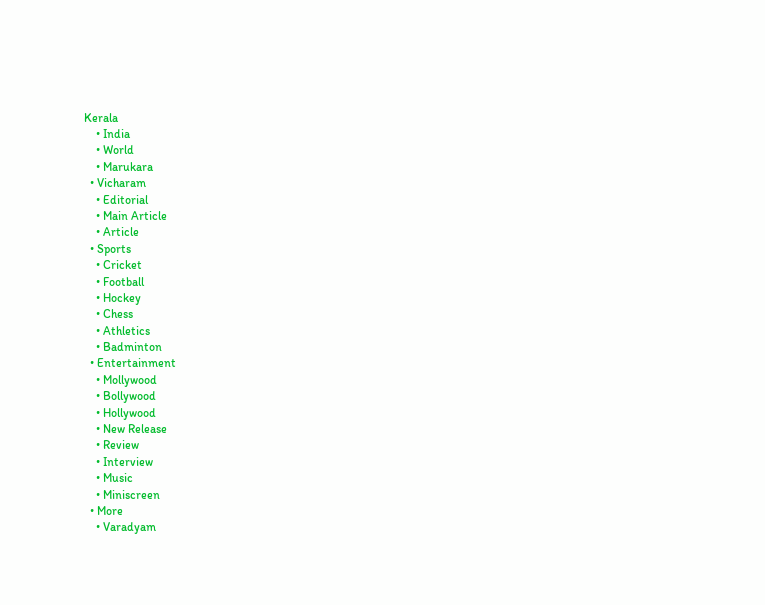Kerala
    • India
    • World
    • Marukara
  • Vicharam
    • Editorial
    • Main Article
    • Article
  • Sports
    • Cricket
    • Football
    • Hockey
    • Chess
    • Athletics
    • Badminton
  • Entertainment
    • Mollywood
    • Bollywood
    • Hollywood
    • New Release
    • Review
    • Interview
    • Music
    • Miniscreen
  • More
    • Varadyam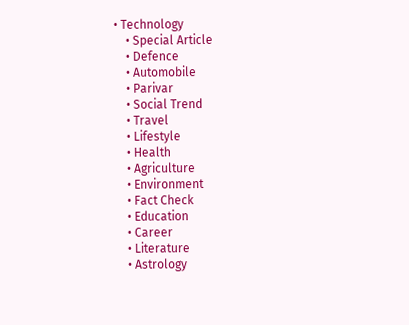• Technology
    • Special Article
    • Defence
    • Automobile
    • Parivar
    • Social Trend
    • Travel
    • Lifestyle
    • Health
    • Agriculture
    • Environment
    • Fact Check
    • Education
    • Career
    • Literature
    • Astrology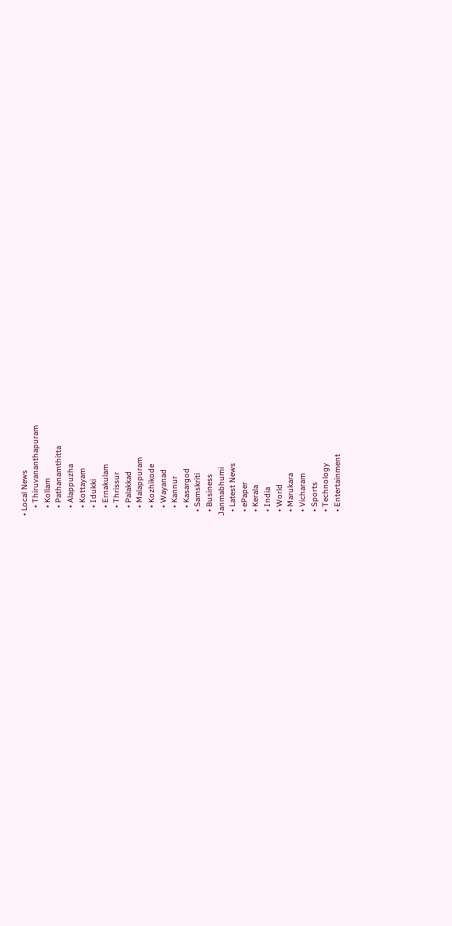• Local News
    • Thiruvananthapuram
    • Kollam
    • Pathanamthitta
    • Alappuzha
    • Kottayam
    • Idukki
    • Ernakulam
    • Thrissur
    • Palakkad
    • Malappuram
    • Kozhikode
    • Wayanad
    • Kannur
    • Kasargod
  • Samskriti
  • Business
Janmabhumi
  • Latest News
  • ePaper
  • Kerala
  • India
  • World
  • Marukara
  • Vicharam
  • Sports
  • Technology
  • Entertainment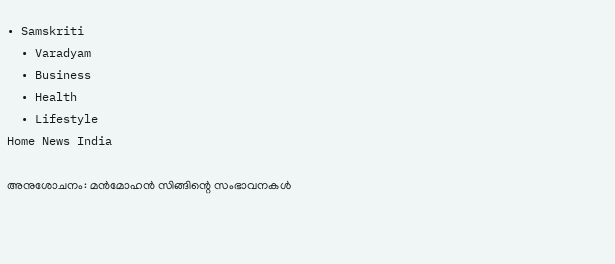• Samskriti
  • Varadyam
  • Business
  • Health
  • Lifestyle
Home News India

അനുശോചനം: മന്‍മോഹന്‍ സിങ്ങിന്റെ സംഭാവനകള്‍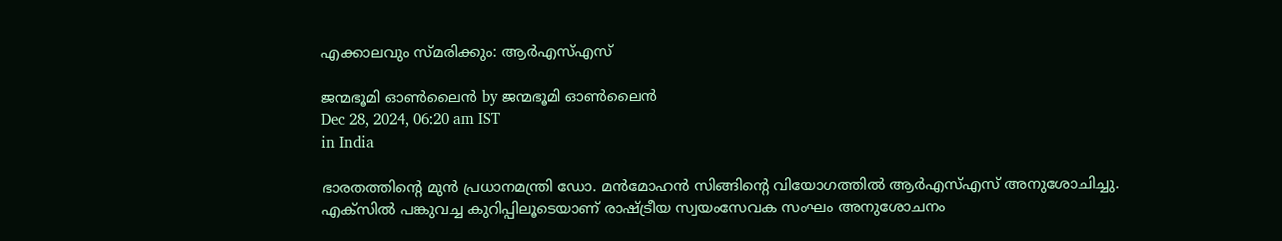എക്കാലവും സ്മരിക്കും: ആര്‍എസ്എസ്

ജന്മഭൂമി ഓണ്‍ലൈന്‍ by ജന്മഭൂമി ഓണ്‍ലൈന്‍
Dec 28, 2024, 06:20 am IST
in India

ഭാരതത്തിന്റെ മുന്‍ പ്രധാനമന്ത്രി ഡോ. മന്‍മോഹന്‍ സിങ്ങിന്റെ വിയോഗത്തില്‍ ആര്‍എസ്എസ് അനുശോചിച്ചു. എക്‌സില്‍ പങ്കുവച്ച കുറിപ്പിലൂടെയാണ് രാഷ്‌ട്രീയ സ്വയംസേവക സംഘം അനുശോചനം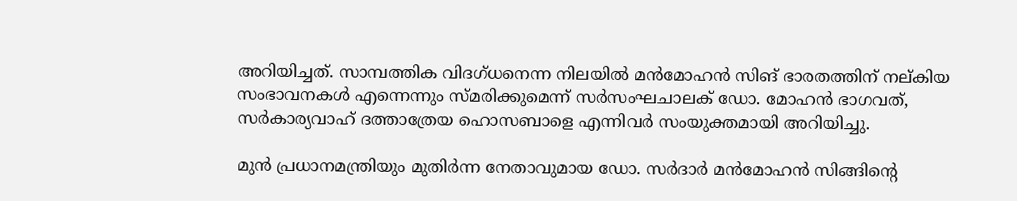അറിയിച്ചത്. സാമ്പത്തിക വിദഗ്ധനെന്ന നിലയില്‍ മന്‍മോഹന്‍ സിങ് ഭാരതത്തിന് നല്കിയ സംഭാവനകള്‍ എന്നെന്നും സ്മരിക്കുമെന്ന് സര്‍സംഘചാലക് ഡോ. മോഹന്‍ ഭാഗവത്, സര്‍കാര്യവാഹ് ദത്താത്രേയ ഹൊസബാളെ എന്നിവര്‍ സംയുക്തമായി അറിയിച്ചു.

മുന്‍ പ്രധാനമന്ത്രിയും മുതിര്‍ന്ന നേതാവുമായ ഡോ. സര്‍ദാര്‍ മന്‍മോഹന്‍ സിങ്ങിന്റെ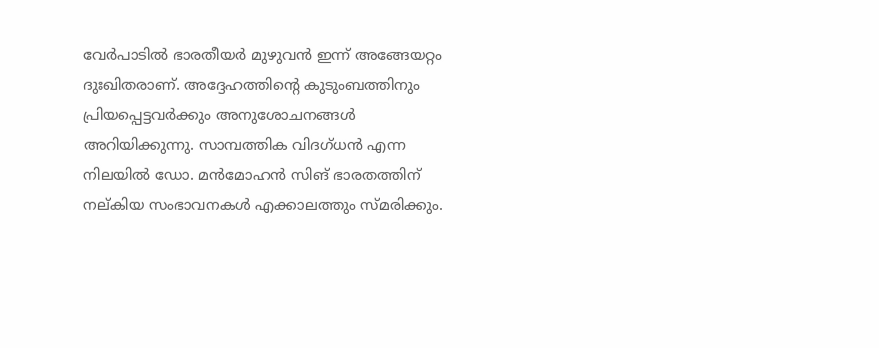വേര്‍പാടില്‍ ഭാരതീയര്‍ മുഴുവന്‍ ഇന്ന് അങ്ങേയറ്റം ദുഃഖിതരാണ്. അദ്ദേഹത്തിന്റെ കുടുംബത്തിനും പ്രിയപ്പെട്ടവര്‍ക്കും അനുശോചനങ്ങള്‍ അറിയിക്കുന്നു. സാമ്പത്തിക വിദഗ്ധന്‍ എന്ന നിലയില്‍ ഡോ. മന്‍മോഹന്‍ സിങ് ഭാരതത്തിന് നല്കിയ സംഭാവനകള്‍ എക്കാലത്തും സ്മരിക്കും.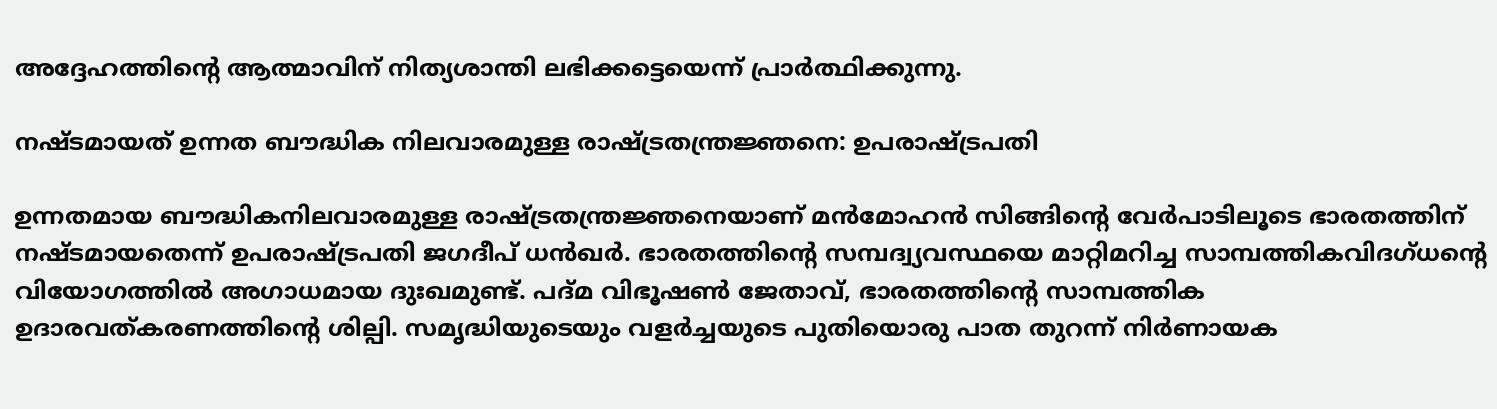അദ്ദേഹത്തിന്റെ ആത്മാവിന് നിത്യശാന്തി ലഭിക്കട്ടെയെന്ന് പ്രാര്‍ത്ഥിക്കുന്നു.

നഷ്ടമായത് ഉന്നത ബൗദ്ധിക നിലവാരമുള്ള രാഷ്‌ട്രതന്ത്രജ്ഞനെ: ഉപരാഷ്‌ട്രപതി

ഉന്നതമായ ബൗദ്ധികനിലവാരമുള്ള രാഷ്‌ട്രതന്ത്രജ്ഞനെയാണ് മന്‍മോഹന്‍ സിങ്ങിന്റെ വേര്‍പാടിലൂടെ ഭാരതത്തിന് നഷ്ടമായതെന്ന് ഉപരാഷ്‌ട്രപതി ജഗദീപ് ധന്‍ഖര്‍. ഭാരതത്തിന്റെ സമ്പദ്വ്യവസ്ഥയെ മാറ്റിമറിച്ച സാമ്പത്തികവിദഗ്ധന്റെ വിയോഗത്തില്‍ അഗാധമായ ദുഃഖമുണ്ട്. പദ്മ വിഭൂഷണ്‍ ജേതാവ്, ഭാരതത്തിന്റെ സാമ്പത്തിക ഉദാരവത്കരണത്തിന്റെ ശില്പി. സമൃദ്ധിയുടെയും വളര്‍ച്ചയുടെ പുതിയൊരു പാത തുറന്ന് നിര്‍ണായക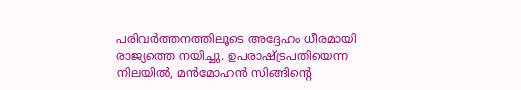പരിവര്‍ത്തനത്തിലൂടെ അദ്ദേഹം ധീരമായി രാജ്യത്തെ നയിച്ചു. ഉപരാഷ്‌ട്രപതിയെന്ന നിലയില്‍, മന്‍മോഹന്‍ സിങ്ങിന്റെ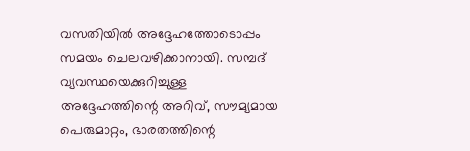വസതിയില്‍ അദ്ദേഹത്തോടൊപ്പം സമയം ചെലവഴിക്കാനായി. സമ്പദ് വ്യവസ്ഥയെക്കുറിച്ചുള്ള അദ്ദേഹത്തിന്റെ അറിവ്, സൗമ്യമായ പെരുമാറ്റം, ഭാരതത്തിന്റെ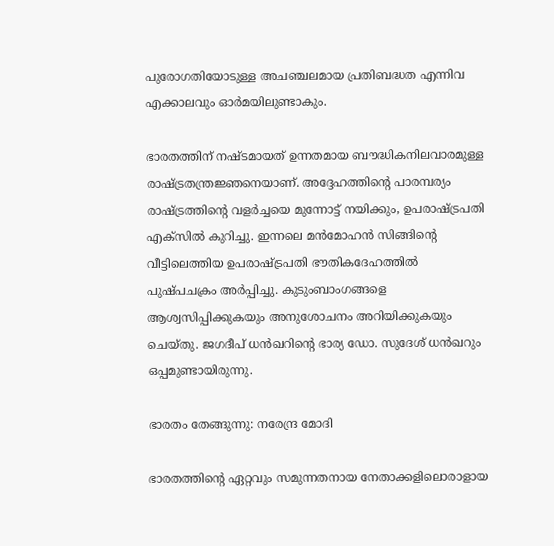പുരോഗതിയോടുള്ള അചഞ്ചലമായ പ്രതിബദ്ധത എന്നിവ എക്കാലവും ഓര്‍മയിലുണ്ടാകും.

ഭാരതത്തിന് നഷ്ടമായത് ഉന്നതമായ ബൗദ്ധികനിലവാരമുള്ള രാഷ്‌ട്രതന്ത്രജ്ഞനെയാണ്. അദ്ദേഹത്തിന്റെ പാരമ്പര്യം രാഷ്‌ട്രത്തിന്റെ വളര്‍ച്ചയെ മുന്നോട്ട് നയിക്കും, ഉപരാഷ്‌ട്രപതി എക്‌സില്‍ കുറിച്ചു. ഇന്നലെ മന്‍മോഹന്‍ സിങ്ങിന്റെ വീട്ടിലെത്തിയ ഉപരാഷ്‌ട്രപതി ഭൗതികദേഹത്തില്‍ പുഷ്പചക്രം അര്‍പ്പിച്ചു. കുടുംബാംഗങ്ങളെ ആശ്വസിപ്പിക്കുകയും അനുശോചനം അറിയിക്കുകയും ചെയ്തു. ജഗദീപ് ധന്‍ഖറിന്റെ ഭാര്യ ഡോ. സുദേശ് ധന്‍ഖറും ഒപ്പമുണ്ടായിരുന്നു.

ഭാരതം തേങ്ങുന്നു: നരേന്ദ്ര മോദി

ഭാരതത്തിന്റെ ഏറ്റവും സമുന്നതനായ നേതാക്കളിലൊരാളായ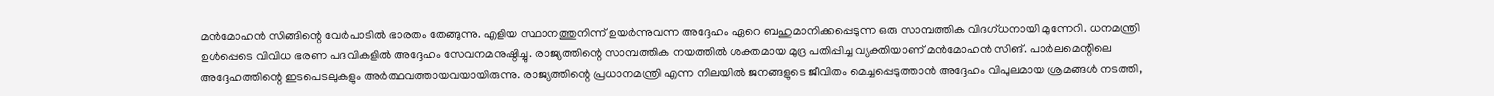മന്‍മോഹന്‍ സിങ്ങിന്റെ വേര്‍പാടില്‍ ഭാരതം തേങ്ങുന്നു. എളിയ സ്ഥാനത്തുനിന്ന് ഉയര്‍ന്നുവന്ന അദ്ദേഹം ഏറെ ബഹുമാനിക്കപ്പെടുന്ന ഒരു സാമ്പത്തിക വിദഗ്ധനായി മുന്നേറി. ധനമന്ത്രി ഉള്‍പ്പെടെ വിവിധ ഭരണ പദവികളില്‍ അദ്ദേഹം സേവനമനുഷ്ഠിച്ചു. രാജ്യത്തിന്റെ സാമ്പത്തിക നയത്തില്‍ ശക്തമായ മുദ്ര പതിപ്പിച്ച വ്യക്തിയാണ് മന്‍മോഹന്‍ സിങ്. പാര്‍ലമെന്റിലെ അദ്ദേഹത്തിന്റെ ഇടപെടലുകളും അര്‍ത്ഥവത്തായവയായിരുന്നു. രാജ്യത്തിന്റെ പ്രധാനമന്ത്രി എന്ന നിലയില്‍ ജനങ്ങളുടെ ജീവിതം മെച്ചപ്പെടുത്താന്‍ അദ്ദേഹം വിപുലമായ ശ്രമങ്ങള്‍ നടത്തി,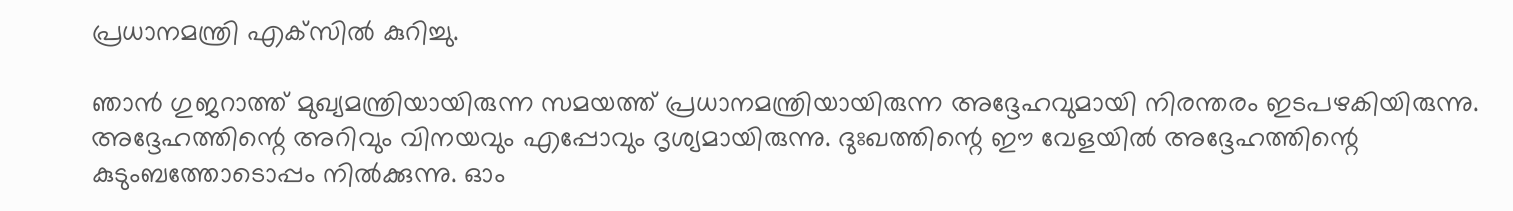പ്രധാനമന്ത്രി എക്‌സില്‍ കുറിച്ചു.

ഞാന്‍ ഗുജറാത്ത് മുഖ്യമന്ത്രിയായിരുന്ന സമയത്ത് പ്രധാനമന്ത്രിയായിരുന്ന അദ്ദേഹവുമായി നിരന്തരം ഇടപഴകിയിരുന്നു. അദ്ദേഹത്തിന്റെ അറിവും വിനയവും എപ്പോവും ദൃശ്യമായിരുന്നു. ദുഃഖത്തിന്റെ ഈ വേളയില്‍ അദ്ദേഹത്തിന്റെ കുടുംബത്തോടൊപ്പം നില്‍ക്കുന്നു. ഓം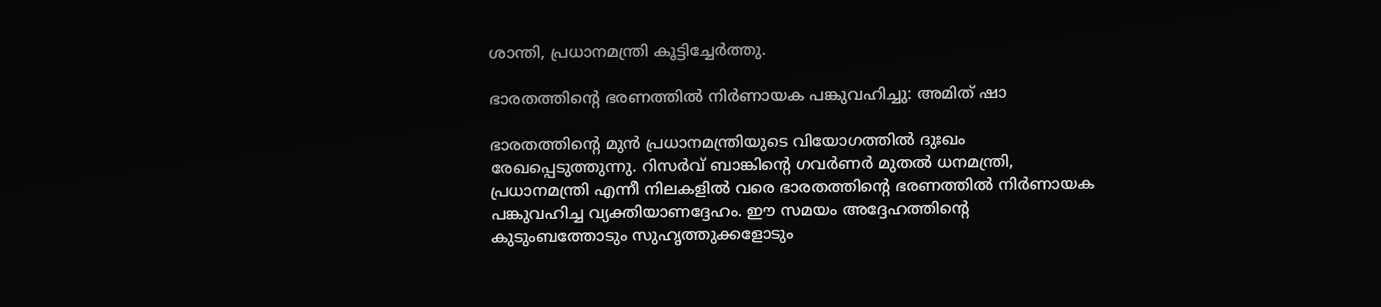ശാന്തി, പ്രധാനമന്ത്രി കൂട്ടിച്ചേര്‍ത്തു.

ഭാരതത്തിന്റെ ഭരണത്തില്‍ നിര്‍ണായക പങ്കുവഹിച്ചു: അമിത് ഷാ

ഭാരതത്തിന്റെ മുന്‍ പ്രധാനമന്ത്രിയുടെ വിയോഗത്തില്‍ ദുഃഖം രേഖപ്പെടുത്തുന്നു. റിസര്‍വ് ബാങ്കിന്റെ ഗവര്‍ണര്‍ മുതല്‍ ധനമന്ത്രി, പ്രധാനമന്ത്രി എന്നീ നിലകളില്‍ വരെ ഭാരതത്തിന്റെ ഭരണത്തില്‍ നിര്‍ണായക പങ്കുവഹിച്ച വ്യക്തിയാണദ്ദേഹം. ഈ സമയം അദ്ദേഹത്തിന്റെ കുടുംബത്തോടും സുഹൃത്തുക്കളോടും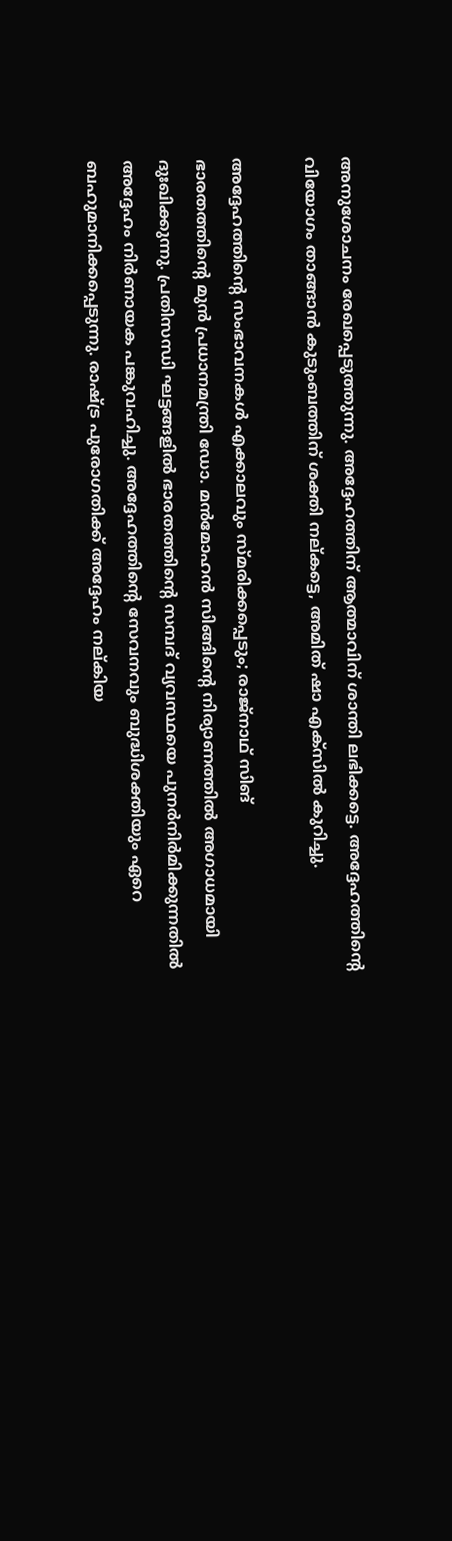അനുശോചനം രേഖപ്പെടുത്തുന്നു. അദ്ദേഹത്തിന് ആത്മാവിന് ശാന്തി ലഭിക്കട്ടെ. അദ്ദേഹത്തിന്റെ വിയോഗം താങ്ങാന്‍ കുടുംബത്തിന് ശക്തി നല്കട്ടെ, അമിത് ഷാ എക്‌സില്‍ കുറിച്ചു.

അദ്ദേഹത്തിന്റെ സംഭാവനകള്‍ എക്കാലവും സ്മരിക്കപ്പെടും; രാജ്‌നാഥ് സിങ്
ഭാരതത്തിന്റെ മുന്‍ പ്രധാനമന്ത്രി ഡോ. മന്‍മോഹന്‍ സിങ്ങിന്റെ നിര്യാണത്തില്‍ അഗാധമായി ദുഃഖിക്കുന്നു. പ്രതിസന്ധി ഘട്ടങ്ങളില്‍ ഭാരതത്തിന്റെ സമ്പദ് വ്യവസ്ഥയെ പുനര്‍നിര്‍മിക്കുന്നതില്‍ അദ്ദേഹം നിര്‍ണായക പങ്കുവഹിച്ചു. അദ്ദേഹത്തിന്റെ സേവനവും ബുദ്ധിശക്തിയും ഏറെ ബഹുമാനിക്കപ്പെടുന്നു. രാഷ്‌ട്ര പുരോഗതിക്ക് അദ്ദേഹം നല്കിയ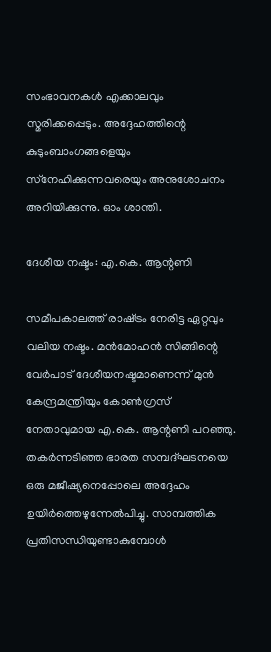സംഭാവനകള്‍ എക്കാലവും സ്മരിക്കപ്പെടും. അദ്ദേഹത്തിന്റെ കുടുംബാംഗങ്ങളെയും സ്‌നേഹിക്കുന്നവരെയും അനുശോചനം അറിയിക്കുന്നു. ഓം ശാന്തി.

ദേശീയ നഷ്ടം: എ.കെ. ആന്റണി

സമീപകാലത്ത് രാഷ്‌ട്രം നേരിട്ട ഏറ്റവും വലിയ നഷ്ടം. മന്‍മോഹന്‍ സിങ്ങിന്റെ വേര്‍പാട് ദേശീയനഷ്ടമാണെന്ന് മുന്‍ കേന്ദ്രമന്ത്രിയും കോണ്‍ഗ്രസ് നേതാവുമായ എ.കെ. ആന്റണി പറഞ്ഞു. തകര്‍ന്നടിഞ്ഞ ഭാരത സമ്പദ്ഘടനയെ ഒരു മജീഷ്യനെപ്പോലെ അദ്ദേഹം ഉയിര്‍ത്തെഴുന്നേല്‍പിച്ചു. സാമ്പത്തിക പ്രതിസന്ധിയുണ്ടാകുമ്പോള്‍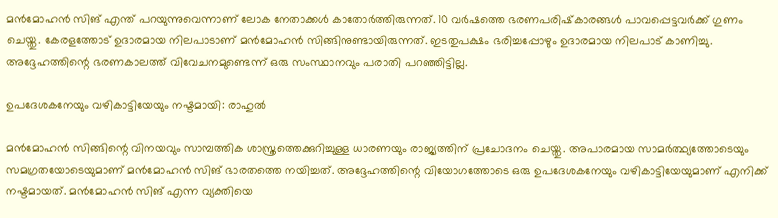മന്‍മോഹന്‍ സിങ് എന്ത് പറയുന്നുവെന്നാണ് ലോക നേതാക്കള്‍ കാതോര്‍ത്തിരുന്നത്. 10 വര്‍ഷത്തെ ഭരണപരിഷ്‌കാരങ്ങള്‍ പാവപ്പെട്ടവര്‍ക്ക് ഗുണം ചെയ്തു. കേരളത്തോട് ഉദാരമായ നിലപാടാണ് മന്‍മോഹന്‍ സിങ്ങിനുണ്ടായിരുന്നത്. ഇടതുപക്ഷം ഭരിച്ചപ്പോഴും ഉദാരമായ നിലപാട് കാണിച്ചു. അദ്ദേഹത്തിന്റെ ഭരണകാലത്ത് വിവേചനമുണ്ടെന്ന് ഒരു സംസ്ഥാനവും പരാതി പറഞ്ഞിട്ടില്ല.

ഉപദേശകനേയും വഴികാട്ടിയേയും നഷ്ടമായി: രാഹുല്‍

മന്‍മോഹന്‍ സിങ്ങിന്റെ വിനയവും സാമ്പത്തിക ശാസ്ത്രത്തെക്കുറിച്ചുള്ള ധാരണയും രാജ്യത്തിന് പ്രചോദനം ചെയ്തു. അപാരമായ സാമര്‍ത്ഥ്യത്തോടെയും സമഗ്രതയോടെയുമാണ് മന്‍മോഹന്‍ സിങ് ഭാരതത്തെ നയിച്ചത്. അദ്ദേഹത്തിന്റെ വിയോഗത്തോടെ ഒരു ഉപദേശകനേയും വഴികാട്ടിയേയുമാണ് എനിക്ക് നഷ്ടമായത്. മന്‍മോഹന്‍ സിങ് എന്ന വ്യക്തിയെ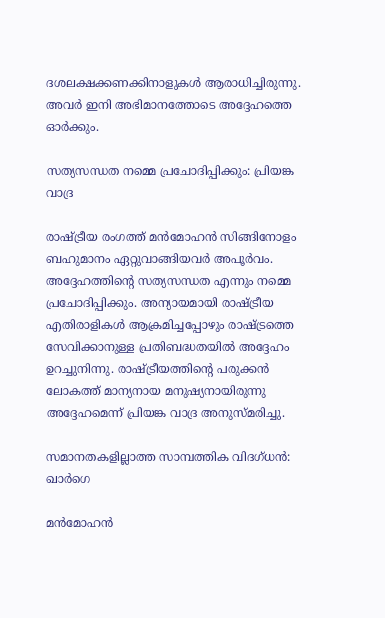ദശലക്ഷക്കണക്കിനാളുകള്‍ ആരാധിച്ചിരുന്നു. അവര്‍ ഇനി അഭിമാനത്തോടെ അദ്ദേഹത്തെ ഓര്‍ക്കും.

സത്യസന്ധത നമ്മെ പ്രചോദിപ്പിക്കും: പ്രിയങ്ക വാദ്ര

രാഷ്‌ട്രീയ രംഗത്ത് മന്‍മോഹന്‍ സിങ്ങിനോളം ബഹുമാനം ഏറ്റുവാങ്ങിയവര്‍ അപൂര്‍വം. അദ്ദേഹത്തിന്റെ സത്യസന്ധത എന്നും നമ്മെ പ്രചോദിപ്പിക്കും. അന്യായമായി രാഷ്‌ട്രീയ എതിരാളികള്‍ ആക്രമിച്ചപ്പോഴും രാഷ്‌ട്രത്തെ സേവിക്കാനുള്ള പ്രതിബദ്ധതയില്‍ അദ്ദേഹം ഉറച്ചുനിന്നു. രാഷ്‌ട്രീയത്തിന്റെ പരുക്കന്‍ ലോകത്ത് മാന്യനായ മനുഷ്യനായിരുന്നു അദ്ദേഹമെന്ന് പ്രിയങ്ക വാദ്ര അനുസ്മരിച്ചു.

സമാനതകളില്ലാത്ത സാമ്പത്തിക വിദഗ്ധന്‍: ഖാര്‍ഗെ

മന്‍മോഹന്‍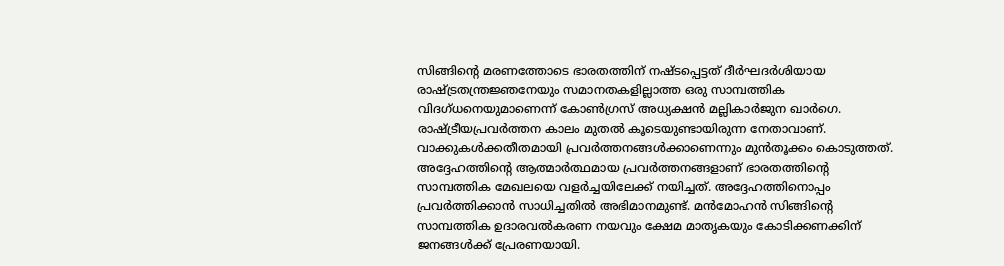സിങ്ങിന്റെ മരണത്തോടെ ഭാരതത്തിന് നഷ്ടപ്പെട്ടത് ദീര്‍ഘദര്‍ശിയായ രാഷ്‌ട്രതന്ത്രജ്ഞനേയും സമാനതകളില്ലാത്ത ഒരു സാമ്പത്തിക വിദഗ്ധനെയുമാണെന്ന് കോണ്‍ഗ്രസ് അധ്യക്ഷന്‍ മല്ലികാര്‍ജുന ഖാര്‍ഗെ. രാഷ്‌ട്രീയപ്രവര്‍ത്തന കാലം മുതല്‍ കൂടെയുണ്ടായിരുന്ന നേതാവാണ്. വാക്കുകള്‍ക്കതീതമായി പ്രവര്‍ത്തനങ്ങള്‍ക്കാണെന്നും മുന്‍തൂക്കം കൊടുത്തത്. അദ്ദേഹത്തിന്റെ ആത്മാര്‍ത്ഥമായ പ്രവര്‍ത്തനങ്ങളാണ് ഭാരതത്തിന്റെ സാമ്പത്തിക മേഖലയെ വളര്‍ച്ചയിലേക്ക് നയിച്ചത്. അദ്ദേഹത്തിനൊപ്പം പ്രവര്‍ത്തിക്കാന്‍ സാധിച്ചതില്‍ അഭിമാനമുണ്ട്. മന്‍മോഹന്‍ സിങ്ങിന്റെ സാമ്പത്തിക ഉദാരവല്‍കരണ നയവും ക്ഷേമ മാതൃകയും കോടിക്കണക്കിന് ജനങ്ങള്‍ക്ക് പ്രേരണയായി.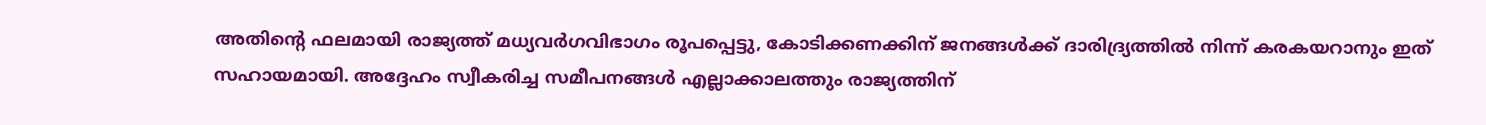അതിന്റെ ഫലമായി രാജ്യത്ത് മധ്യവര്‍ഗവിഭാഗം രൂപപ്പെട്ടു, കോടിക്കണക്കിന് ജനങ്ങള്‍ക്ക് ദാരിദ്ര്യത്തില്‍ നിന്ന് കരകയറാനും ഇത് സഹായമായി. അദ്ദേഹം സ്വീകരിച്ച സമീപനങ്ങള്‍ എല്ലാക്കാലത്തും രാജ്യത്തിന്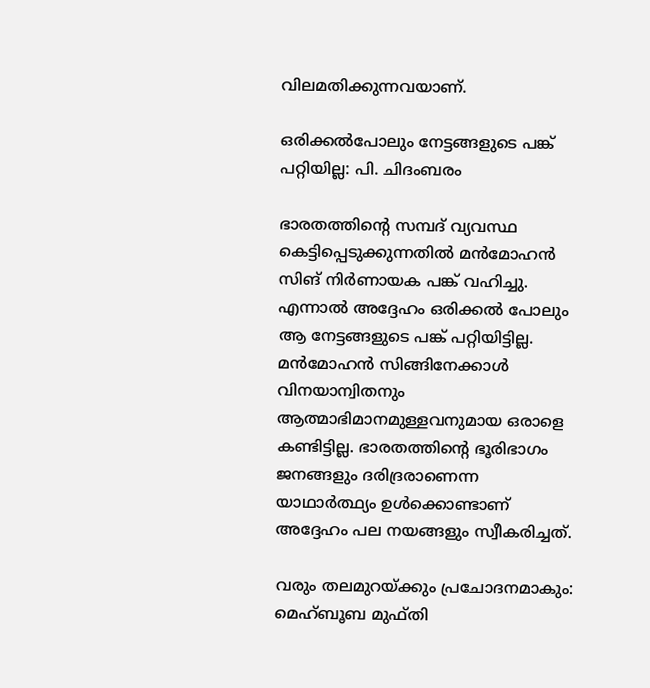വിലമതിക്കുന്നവയാണ്.

ഒരിക്കല്‍പോലും നേട്ടങ്ങളുടെ പങ്ക് പറ്റിയില്ല: പി. ചിദംബരം

ഭാരതത്തിന്റെ സമ്പദ് വ്യവസ്ഥ കെട്ടിപ്പെടുക്കുന്നതില്‍ മന്‍മോഹന്‍ സിങ് നിര്‍ണായക പങ്ക് വഹിച്ചു. എന്നാല്‍ അദ്ദേഹം ഒരിക്കല്‍ പോലും ആ നേട്ടങ്ങളുടെ പങ്ക് പറ്റിയിട്ടില്ല. മന്‍മോഹന്‍ സിങ്ങിനേക്കാള്‍ വിനയാന്വിതനും ആത്മാഭിമാനമുള്ളവനുമായ ഒരാളെ കണ്ടിട്ടില്ല. ഭാരതത്തിന്റെ ഭൂരിഭാഗം ജനങ്ങളും ദരിദ്രരാണെന്ന യാഥാര്‍ത്ഥ്യം ഉള്‍ക്കൊണ്ടാണ് അദ്ദേഹം പല നയങ്ങളും സ്വീകരിച്ചത്.

വരും തലമുറയ്‌ക്കും പ്രചോദനമാകും: മെഹ്ബൂബ മുഫ്തി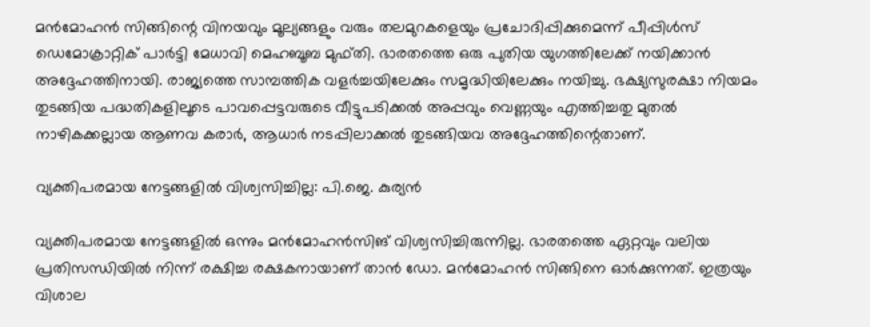മന്‍മോഹന്‍ സിങ്ങിന്റെ വിനയവും മൂല്യങ്ങളും വരും തലമുറകളെയും പ്രചോദിപ്പിക്കുമെന്ന് പീപ്പിള്‍സ് ഡെമോക്രാറ്റിക് പാര്‍ട്ടി മേധാവി മെഹബൂബ മുഫ്തി. ഭാരതത്തെ ഒരു പുതിയ യുഗത്തിലേക്ക് നയിക്കാന്‍ അദ്ദേഹത്തിനായി. രാജ്യത്തെ സാമ്പത്തിക വളര്‍ച്ചയിലേക്കും സമൃദ്ധിയിലേക്കും നയിച്ചു. ഭക്ഷ്യസുരക്ഷാ നിയമം തുടങ്ങിയ പദ്ധതികളിലൂടെ പാവപ്പെട്ടവരുടെ വീട്ടുപടിക്കല്‍ അപ്പവും വെണ്ണയും എത്തിച്ചതു മുതല്‍ നാഴികക്കല്ലായ ആണവ കരാര്‍, ആധാര്‍ നടപ്പിലാക്കല്‍ തുടങ്ങിയവ അദ്ദേഹത്തിന്റെതാണ്.

വ്യക്തിപരമായ നേട്ടങ്ങളില്‍ വിശ്വസിച്ചില്ല: പി.ജെ. കുര്യന്‍

വ്യക്തിപരമായ നേട്ടങ്ങളില്‍ ഒന്നും മന്‍മോഹന്‍സിങ് വിശ്വസിച്ചിരുന്നില്ല. ഭാരതത്തെ ഏറ്റവും വലിയ പ്രതിസന്ധിയില്‍ നിന്ന് രക്ഷിച്ച രക്ഷകനായാണ് താന്‍ ഡോ. മന്‍മോഹന്‍ സിങ്ങിനെ ഓര്‍ക്കുന്നത്. ഇത്രയും വിശാല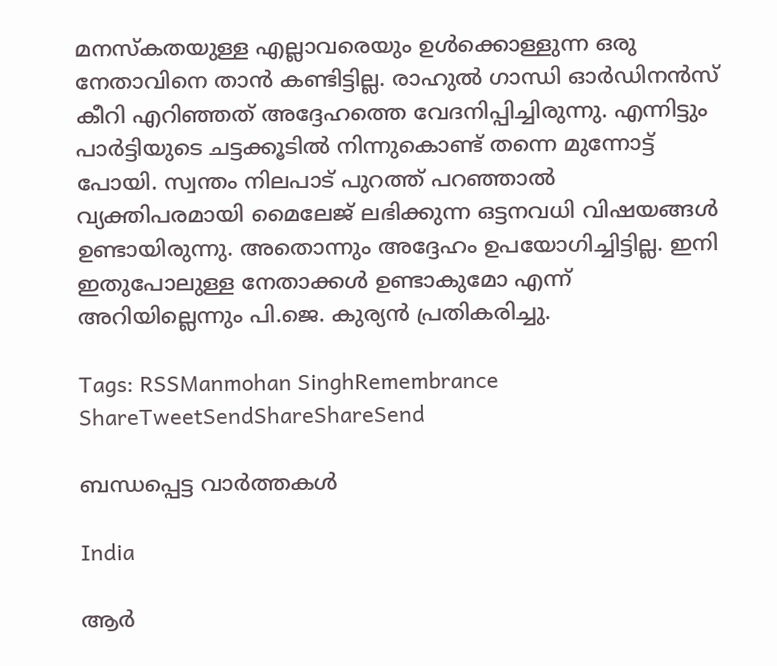മനസ്‌കതയുള്ള എല്ലാവരെയും ഉള്‍ക്കൊള്ളുന്ന ഒരു നേതാവിനെ താന്‍ കണ്ടിട്ടില്ല. രാഹുല്‍ ഗാന്ധി ഓര്‍ഡിനന്‍സ് കീറി എറിഞ്ഞത് അദ്ദേഹത്തെ വേദനിപ്പിച്ചിരുന്നു. എന്നിട്ടും പാര്‍ട്ടിയുടെ ചട്ടക്കൂടില്‍ നിന്നുകൊണ്ട് തന്നെ മുന്നോട്ട് പോയി. സ്വന്തം നിലപാട് പുറത്ത് പറഞ്ഞാല്‍ വ്യക്തിപരമായി മൈലേജ് ലഭിക്കുന്ന ഒട്ടനവധി വിഷയങ്ങള്‍ ഉണ്ടായിരുന്നു. അതൊന്നും അദ്ദേഹം ഉപയോഗിച്ചിട്ടില്ല. ഇനി ഇതുപോലുള്ള നേതാക്കള്‍ ഉണ്ടാകുമോ എന്ന് അറിയില്ലെന്നും പി.ജെ. കുര്യന്‍ പ്രതികരിച്ചു.

Tags: RSSManmohan SinghRemembrance
ShareTweetSendShareShareSend

ബന്ധപ്പെട്ട വാര്‍ത്തകള്‍

India

ആർ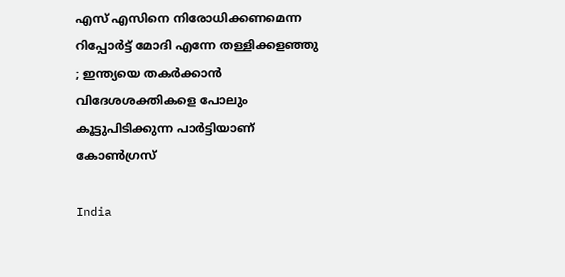എസ് എസിനെ നിരോധിക്കണമെന്ന റിപ്പോർട്ട് മോദി എന്നേ തള്ളിക്കളഞ്ഞു ; ഇന്ത്യയെ തകർക്കാൻ വിദേശശക്തികളെ പോലും കൂട്ടുപിടിക്കുന്ന പാർട്ടിയാണ് കോൺഗ്രസ്

India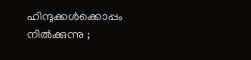ഹിന്ദുക്കൾക്കൊപ്പം നിൽക്കുന്നു ;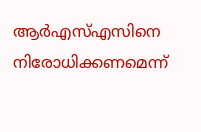ആർഎസ്എസിനെ നിരോധിക്കണമെന്ന്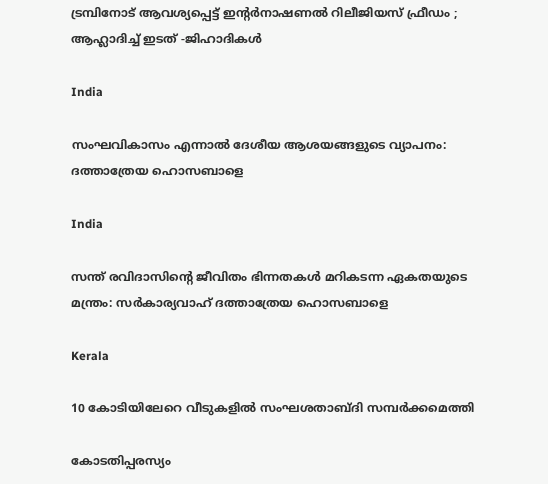ട്രമ്പിനോട് ആവശ്യപ്പെട്ട് ഇന്റർനാഷണൽ റിലീജിയസ് ഫ്രീഡം ; ആഹ്ലാദിച്ച് ഇടത് -ജിഹാദികൾ

India

സംഘവികാസം എന്നാല്‍ ദേശീയ ആശയങ്ങളുടെ വ്യാപനം: ദത്താത്രേയ ഹൊസബാളെ

India

സന്ത് രവിദാസിന്റെ ജീവിതം ഭിന്നതകള്‍ മറികടന്ന ഏകതയുടെ മന്ത്രം: സര്‍കാര്യവാഹ് ദത്താത്രേയ ഹൊസബാളെ

Kerala

10 കോടിയിലേറെ വീടുകളിൽ സംഘശതാബ്ദി സമ്പർക്കമെത്തി

കോടതിപ്പരസ്യം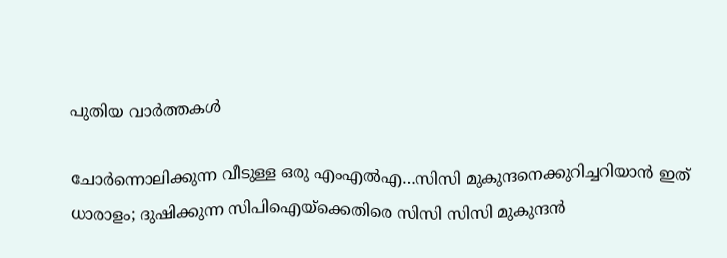പുതിയ വാര്‍ത്തകള്‍

ചോര്‍ന്നൊലിക്കുന്ന വീടുള്ള ഒരു എംഎല്‍എ…സിസി മുകുന്ദനെക്കുറിച്ചറിയാന്‍ ഇത് ധാരാളം; ദുഷിക്കുന്ന സിപിഐയ്‌ക്കെതിരെ സിസി സിസി മുകുന്ദന്‍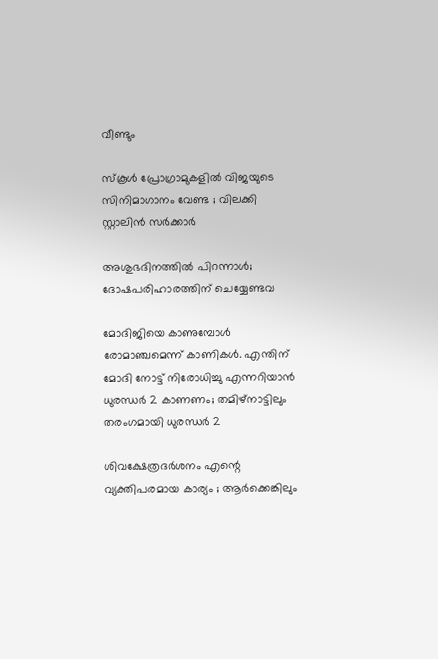വീണ്ടും

സ്കൂൾ പ്രോഗ്രാമുകളിൽ വിജയുടെ സിനിമാഗാനം വേണ്ട ; വിലക്കി സ്റ്റാലിൻ സർക്കാർ

അശുഭദിനത്തിൽ പിറന്നാൾ; ദോഷപരിഹാരത്തിന് ചെയ്യേണ്ടവ

മോദിജിയെ കാണുമ്പോള്‍ രോമാഞ്ചമെന്ന് കാണികള്‍. എന്തിന് മോദി നോട്ട് നിരോധിച്ചു എന്നറിയാന്‍ ധുരന്ധര്‍ 2 കാണണം; തമിഴ്നാട്ടിലും തരംഗമായി ധുരന്ധര്‍ 2

ശിവക്ഷേത്രദർശനം എന്റെ വ്യക്തിപരമായ കാര്യം ; ആർക്കെങ്കിലും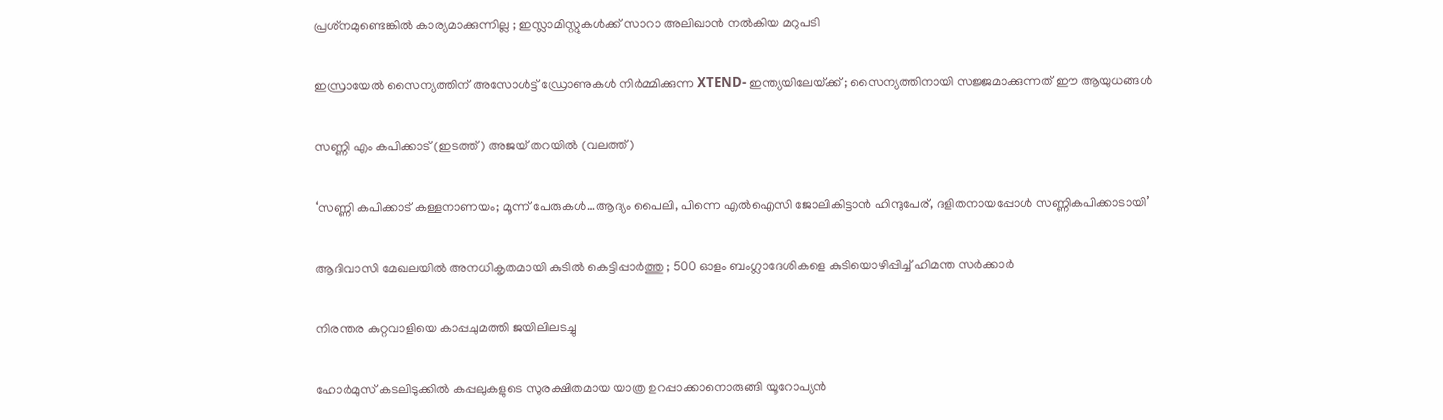പ്രശ്‌നമുണ്ടെങ്കിൽ കാര്യമാക്കുന്നില്ല ; ഇസ്ലാമിസ്റ്റുകൾക്ക് സാറാ അലിഖാൻ നൽകിയ മറുപടി

ഇസ്രായേൽ സൈന്യത്തിന് അസോൾട്ട് ഡ്രോണുകൾ നിർമ്മിക്കുന്ന XTEND- ഇന്ത്യയിലേയ്‌ക്ക് ; സൈന്യത്തിനായി സജ്ജമാക്കുന്നത് ഈ ആയുധങ്ങൾ

സണ്ണി എം കപിക്കാട് (ഇടത്ത്) അജയ് തറയില്‍ (വലത്ത്)

‘സണ്ണി കപിക്കാട് കള്ളനാണയം; മൂന്ന് പേരുകള്‍…ആദ്യം പൈലി, പിന്നെ എല്‍ഐസി ജോലികിട്ടാന്‍ ഹിന്ദുപേര്, ദളിതനായപ്പോള്‍ സണ്ണികപിക്കാടായി’

ആദിവാസി മേഖലയിൽ അനധികൃതമായി കുടിൽ കെട്ടിപ്പാർത്തു ; 500 ഓളം ബംഗ്ലാദേശികളെ കുടിയൊഴിപ്പിച്ച് ഹിമന്ത സർക്കാർ

നിരന്തര കുറ്റവാളിയെ കാപ്പചുമത്തി ജയിലിലടച്ചു

ഹോർമുസ് കടലിടുക്കിൽ കപ്പലുകളുടെ സുരക്ഷിതമായ യാത്ര ഉറപ്പാക്കാനൊരുങ്ങി യൂറോപ്യൻ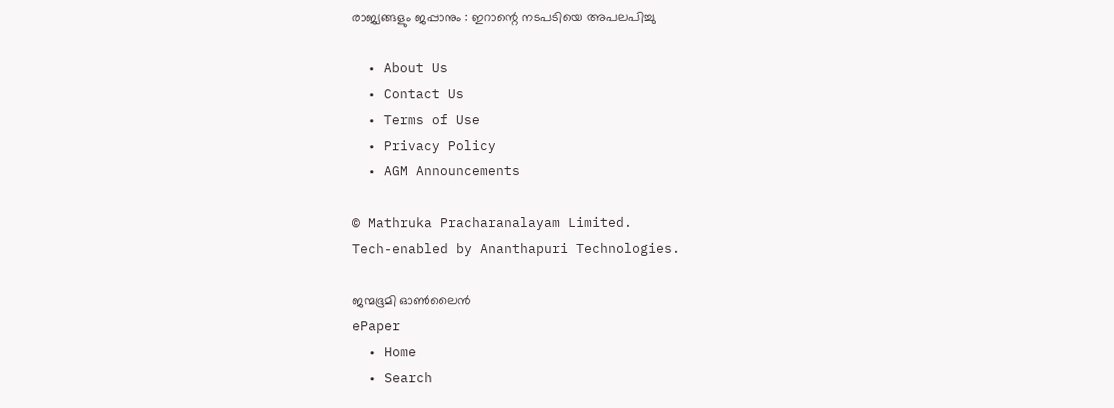രാജ്യങ്ങളും ജപ്പാനും : ഇറാന്റെ നടപടിയെ അപലപിച്ചു

  • About Us
  • Contact Us
  • Terms of Use
  • Privacy Policy
  • AGM Announcements

© Mathruka Pracharanalayam Limited.
Tech-enabled by Ananthapuri Technologies.

ജന്മഭൂമി ഓണ്‍ലൈന്‍
ePaper
  • Home
  • Search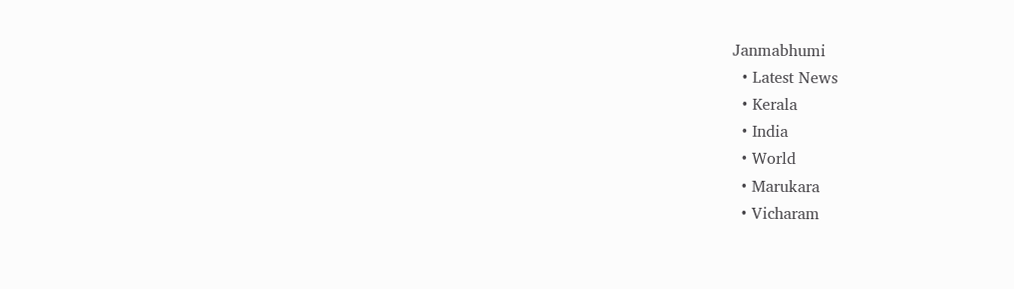Janmabhumi
  • Latest News
  • Kerala
  • India
  • World
  • Marukara
  • Vicharam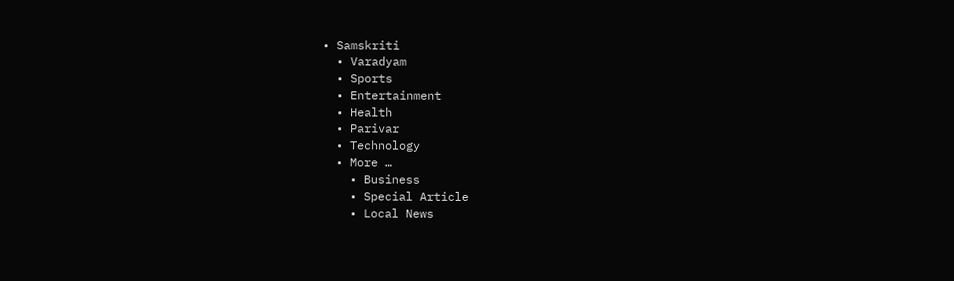• Samskriti
  • Varadyam
  • Sports
  • Entertainment
  • Health
  • Parivar
  • Technology
  • More …
    • Business
    • Special Article
    • Local News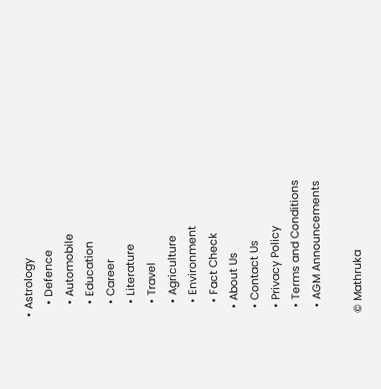• Astrology
    • Defence
    • Automobile
    • Education
    • Career
    • Literature
    • Travel
    • Agriculture
    • Environment
    • Fact Check
  • About Us
  • Contact Us
  • Privacy Policy
  • Terms and Conditions
  • AGM Announcements

© Mathruka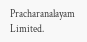Pracharanalayam Limited.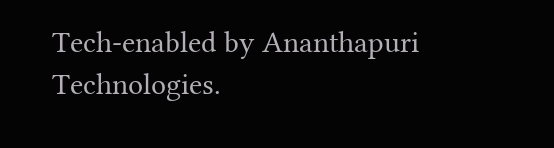Tech-enabled by Ananthapuri Technologies.